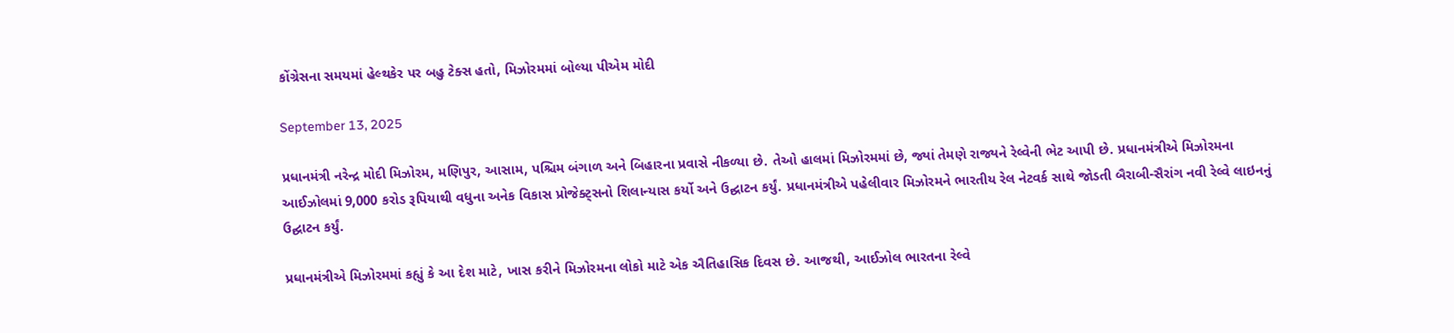કોંગ્રેસના સમયમાં હેલ્થકેર પર બહુ ટેક્સ હતો, મિઝોરમમાં બોલ્યા પીએમ મોદી

September 13, 2025

પ્રધાનમંત્રી નરેન્દ્ર મોદી મિઝોરમ, મણિપુર, આસામ, પશ્ચિમ બંગાળ અને બિહારના પ્રવાસે નીકળ્યા છે. તેઓ હાલમાં મિઝોરમમાં છે, જ્યાં તેમણે રાજ્યને રેલ્વેની ભેટ આપી છે. પ્રધાનમંત્રીએ મિઝોરમના આઈઝોલમાં 9,000 કરોડ રૂપિયાથી વધુના અનેક વિકાસ પ્રોજેક્ટ્સનો શિલાન્યાસ કર્યો અને ઉદ્ઘાટન કર્યું. પ્રધાનમંત્રીએ પહેલીવાર મિઝોરમને ભારતીય રેલ નેટવર્ક સાથે જોડતી બૈરાબી-સૈરાંગ નવી રેલ્વે લાઇનનું ઉદ્ઘાટન કર્યું.

પ્રધાનમંત્રીએ મિઝોરમમાં કહ્યું કે આ દેશ માટે, ખાસ કરીને મિઝોરમના લોકો માટે એક ઐતિહાસિક દિવસ છે. આજથી, આઈઝોલ ભારતના રેલ્વે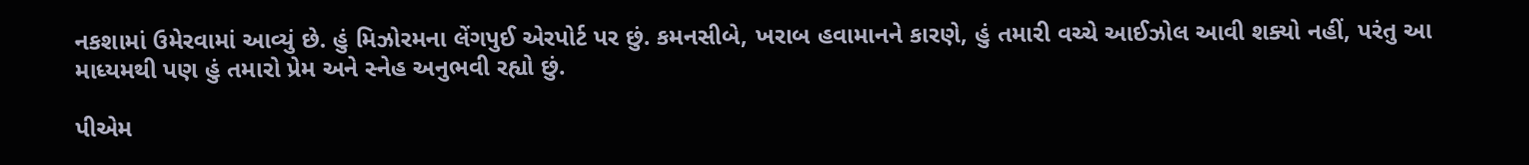નકશામાં ઉમેરવામાં આવ્યું છે. હું મિઝોરમના લેંગપુઈ એરપોર્ટ પર છું. કમનસીબે, ખરાબ હવામાનને કારણે, હું તમારી વચ્ચે આઈઝોલ આવી શક્યો નહીં, પરંતુ આ માધ્યમથી પણ હું તમારો પ્રેમ અને સ્નેહ અનુભવી રહ્યો છું.

પીએમ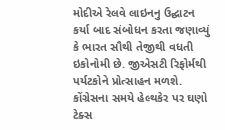મોદીએ રેલવે લાઇનનુ ઉદ્ઘાટન કર્યા બાદ સંબોધન કરતા જણાવ્યું કે ભારત સૌથી તેજીથી વધતી ઇકોનોમી છે. જીએસટી રિફોર્મથી પર્યટકોને પ્રોત્સાહન મળશે. કોંગ્રેસના સમયે હેલ્થકેર પર ઘણો ટેક્સ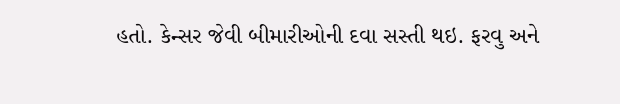હતો. કેન્સર જેવી બીમારીઓની દવા સસ્તી થઇ. ફરવુ અને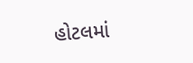હોટલમાં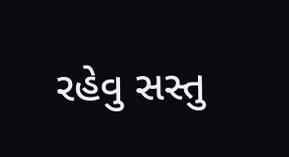રહેવુ સસ્તુ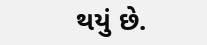થયું છે.